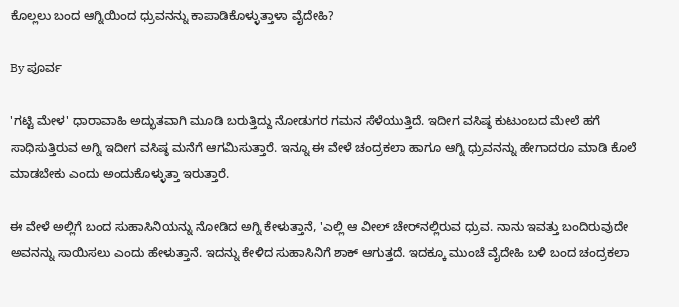ಕೊಲ್ಲಲು ಬಂದ ಆಗ್ನಿಯಿಂದ ಧ್ರುವನನ್ನು ಕಾಪಾಡಿಕೊಳ್ಳುತ್ತಾಳಾ ವೈದೇಹಿ?

By ಪೂರ್ವ

'ಗಟ್ಟಿ ಮೇಳ' ಧಾರಾವಾಹಿ ಅದ್ಭುತವಾಗಿ ಮೂಡಿ ಬರುತ್ತಿದ್ದು ನೋಡುಗರ ಗಮನ ಸೆಳೆಯುತ್ತಿದೆ. ಇದೀಗ ವಸಿಷ್ಠ ಕುಟುಂಬದ ಮೇಲೆ ಹಗೆ ಸಾಧಿಸುತ್ತಿರುವ ಅಗ್ನಿ ಇದೀಗ ವಸಿಷ್ಠ ಮನೆಗೆ ಆಗಮಿಸುತ್ತಾರೆ. ಇನ್ನೂ ಈ ವೇಳೆ ಚಂದ್ರಕಲಾ ಹಾಗೂ ಆಗ್ನಿ ಧ್ರುವನನ್ನು ಹೇಗಾದರೂ ಮಾಡಿ ಕೊಲೆ ಮಾಡಬೇಕು ಎಂದು ಅಂದುಕೊಳ್ಳುತ್ತಾ ಇರುತ್ತಾರೆ.

ಈ ವೇಳೆ ಅಲ್ಲಿಗೆ ಬಂದ ಸುಹಾಸಿನಿಯನ್ನು ನೋಡಿದ ಅಗ್ನಿ ಕೇಳುತ್ತಾನೆ, 'ಎಲ್ಲಿ ಆ ವೀಲ್ ಚೇರ್‌ನಲ್ಲಿರುವ ಧ್ರುವ. ನಾನು ಇವತ್ತು ಬಂದಿರುವುದೇ ಅವನನ್ನು ಸಾಯಿಸಲು ಎಂದು ಹೇಳುತ್ತಾನೆ. ಇದನ್ನು ಕೇಳಿದ ಸುಹಾಸಿನಿಗೆ ಶಾಕ್ ಆಗುತ್ತದೆ. ಇದಕ್ಕೂ ಮುಂಚೆ ವೈದೇಹಿ ಬಳಿ ಬಂದ ಚಂದ್ರಕಲಾ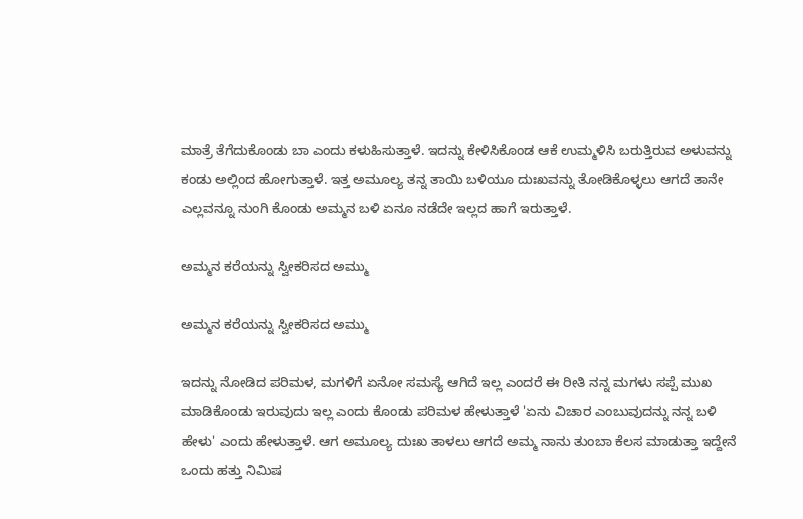ಮಾತ್ರೆ ತೆಗೆದುಕೊಂಡು ಬಾ ಎಂದು ಕಳುಹಿಸುತ್ತಾಳೆ. ಇದನ್ನು ಕೇಳಿಸಿಕೊಂಡ ಆಕೆ ಉಮ್ಮಳಿಸಿ ಬರುತ್ತಿರುವ ಅಳುವನ್ನು ಕಂಡು ಅಲ್ಲಿಂದ ಹೋಗುತ್ತಾಳೆ. ಇತ್ತ ಅಮೂಲ್ಯ ತನ್ನ ತಾಯಿ ಬಳಿಯೂ ದುಃಖವನ್ನು ತೋಡಿಕೊಳ್ಳಲು ಆಗದೆ ತಾನೇ ಎಲ್ಲವನ್ನೂ ನುಂಗಿ ಕೊಂಡು ಅಮ್ಮನ ಬಳಿ ಏನೂ ನಡೆದೇ ಇಲ್ಲದ ಹಾಗೆ ಇರುತ್ತಾಳೆ.

ಅಮ್ಮನ ಕರೆಯನ್ನು ಸ್ವೀಕರಿಸದ ಅಮ್ಮು

ಅಮ್ಮನ ಕರೆಯನ್ನು ಸ್ವೀಕರಿಸದ ಅಮ್ಮು

ಇದನ್ನು ನೋಡಿದ ಪರಿಮಳ, ಮಗಳಿಗೆ ಏನೋ ಸಮಸ್ಯೆ ಆಗಿದೆ ಇಲ್ಲ ಎಂದರೆ ಈ ರೀತಿ ನನ್ನ ಮಗಳು ಸಪ್ಪೆ ಮುಖ ಮಾಡಿಕೊಂಡು ಇರುವುದು ಇಲ್ಲ ಎಂದು ಕೊಂಡು ಪರಿಮಳ ಹೇಳುತ್ತಾಳೆ 'ಏನು ವಿಚಾರ ಎಂಬುವುದನ್ನು ನನ್ನ ಬಳಿ ಹೇಳು' ಎಂದು ಹೇಳುತ್ತಾಳೆ. ಆಗ ಅಮೂಲ್ಯ ದುಃಖ ತಾಳಲು ಆಗದೆ ಅಮ್ಮ ನಾನು ತುಂಬಾ ಕೆಲಸ ಮಾಡುತ್ತಾ ಇದ್ದೇನೆ ಒಂದು ಹತ್ತು ನಿಮಿಷ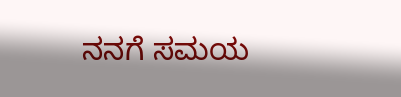ನನಗೆ ಸಮಯ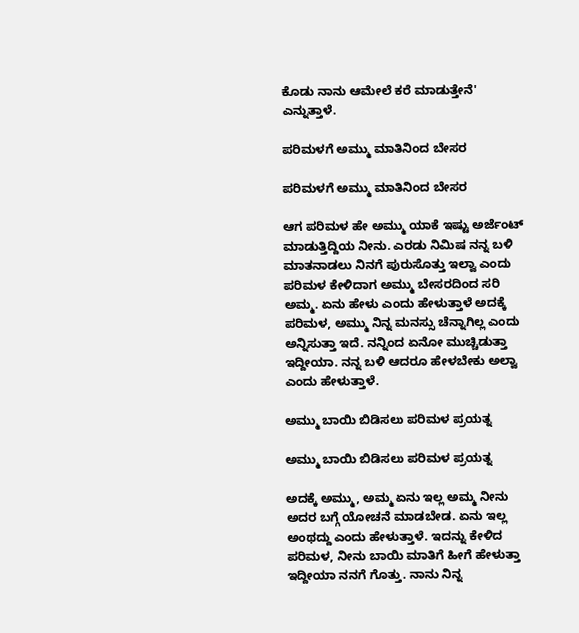ಕೊಡು ನಾನು ಆಮೇಲೆ ಕರೆ ಮಾಡುತ್ತೇನೆ' ಎನ್ನುತ್ತಾಳೆ.

ಪರಿಮಳಗೆ ಅಮ್ಮು ಮಾತಿನಿಂದ ಬೇಸರ

ಪರಿಮಳಗೆ ಅಮ್ಮು ಮಾತಿನಿಂದ ಬೇಸರ

ಆಗ ಪರಿಮಳ ಹೇ ಅಮ್ಮು ಯಾಕೆ ಇಷ್ಟು ಅರ್ಜೆಂಟ್ ಮಾಡುತ್ತಿದ್ದಿಯ ನೀನು. ಎರಡು ನಿಮಿಷ ನನ್ನ ಬಳಿ ಮಾತನಾಡಲು ನಿನಗೆ ಪುರುಸೊತ್ತು ಇಲ್ವಾ ಎಂದು ಪರಿಮಳ ಕೇಳಿದಾಗ ಅಮ್ಮು ಬೇಸರದಿಂದ ಸರಿ ಅಮ್ಮ. ಏನು ಹೇಳು ಎಂದು ಹೇಳುತ್ತಾಳೆ ಅದಕ್ಕೆ ಪರಿಮಳ, ಅಮ್ಮು ನಿನ್ನ ಮನಸ್ಸು ಚೆನ್ನಾಗಿಲ್ಲ ಎಂದು ಅನ್ನಿಸುತ್ತಾ ಇದೆ. ನನ್ನಿಂದ ಏನೋ ಮುಚ್ಚಿಡುತ್ತಾ ಇದ್ದೀಯಾ. ನನ್ನ ಬಳಿ ಆದರೂ ಹೇಳಬೇಕು ಅಲ್ವಾ ಎಂದು ಹೇಳುತ್ತಾಳೆ.

ಅಮ್ಮು ಬಾಯಿ ಬಿಡಿಸಲು ಪರಿಮಳ ಪ್ರಯತ್ನ

ಅಮ್ಮು ಬಾಯಿ ಬಿಡಿಸಲು ಪರಿಮಳ ಪ್ರಯತ್ನ

ಅದಕ್ಕೆ ಅಮ್ಮು, ಅಮ್ಮ ಏನು ಇಲ್ಲ ಅಮ್ಮ ನೀನು ಅದರ ಬಗ್ಗೆ ಯೋಚನೆ ಮಾಡಬೇಡ. ಏನು ಇಲ್ಲ ಅಂಥದ್ದು ಎಂದು ಹೇಳುತ್ತಾಳೆ. ಇದನ್ನು ಕೇಳಿದ ಪರಿಮಳ, ನೀನು ಬಾಯಿ ಮಾತಿಗೆ ಹೀಗೆ ಹೇಳುತ್ತಾ ಇದ್ದೀಯಾ ನನಗೆ ಗೊತ್ತು. ನಾನು ನಿನ್ನ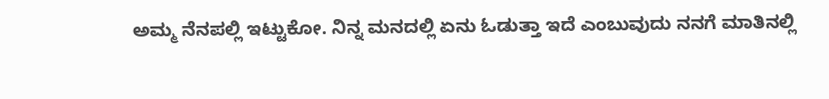ಅಮ್ಮ ನೆನಪಲ್ಲಿ ಇಟ್ಟುಕೋ. ನಿನ್ನ ಮನದಲ್ಲಿ ಏನು ಓಡುತ್ತಾ ಇದೆ ಎಂಬುವುದು ನನಗೆ ಮಾತಿನಲ್ಲಿ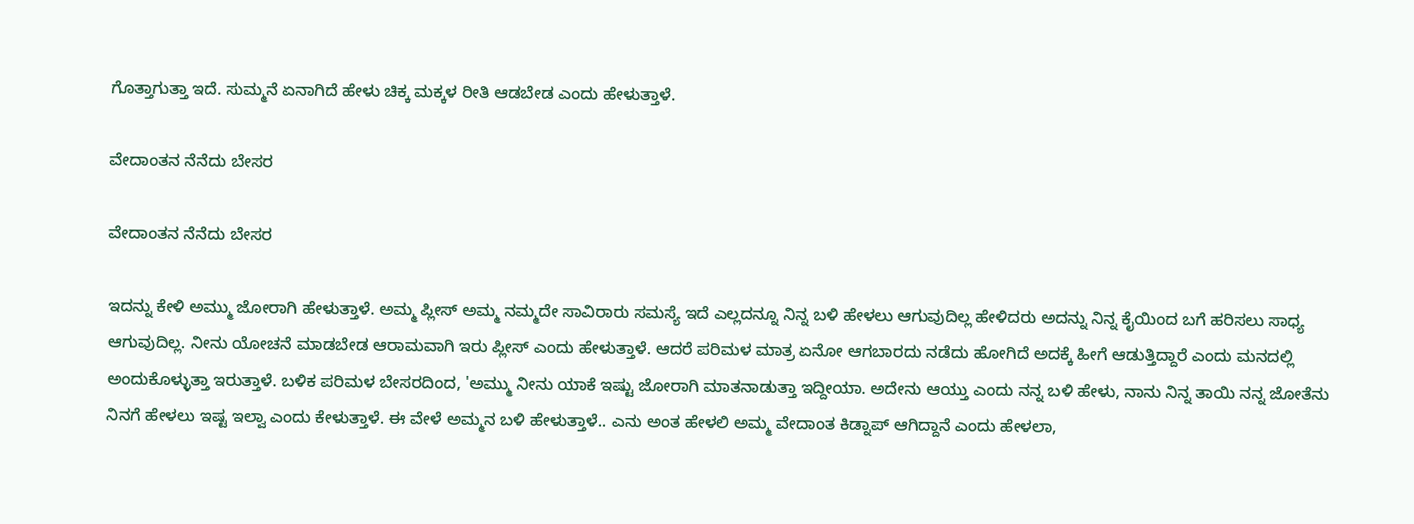ಗೊತ್ತಾಗುತ್ತಾ ಇದೆ. ಸುಮ್ಮನೆ ಏನಾಗಿದೆ ಹೇಳು ಚಿಕ್ಕ ಮಕ್ಕಳ ರೀತಿ ಆಡಬೇಡ ಎಂದು ಹೇಳುತ್ತಾಳೆ.

ವೇದಾಂತನ ನೆನೆದು ಬೇಸರ

ವೇದಾಂತನ ನೆನೆದು ಬೇಸರ

ಇದನ್ನು ಕೇಳಿ ಅಮ್ಮು ಜೋರಾಗಿ ಹೇಳುತ್ತಾಳೆ. ಅಮ್ಮ ಪ್ಲೀಸ್ ಅಮ್ಮ ನಮ್ಮದೇ ಸಾವಿರಾರು ಸಮಸ್ಯೆ ಇದೆ ಎಲ್ಲದನ್ನೂ ನಿನ್ನ ಬಳಿ ಹೇಳಲು ಆಗುವುದಿಲ್ಲ ಹೇಳಿದರು ಅದನ್ನು ನಿನ್ನ ಕೈಯಿಂದ ಬಗೆ ಹರಿಸಲು ಸಾಧ್ಯ ಆಗುವುದಿಲ್ಲ. ನೀನು ಯೋಚನೆ ಮಾಡಬೇಡ ಆರಾಮವಾಗಿ ಇರು ಪ್ಲೀಸ್ ಎಂದು ಹೇಳುತ್ತಾಳೆ. ಆದರೆ ಪರಿಮಳ ಮಾತ್ರ ಏನೋ ಆಗಬಾರದು ನಡೆದು ಹೋಗಿದೆ ಅದಕ್ಕೆ ಹೀಗೆ ಆಡುತ್ತಿದ್ದಾರೆ ಎಂದು ಮನದಲ್ಲಿ ಅಂದುಕೊಳ್ಳುತ್ತಾ ಇರುತ್ತಾಳೆ. ಬಳಿಕ ಪರಿಮಳ ಬೇಸರದಿಂದ, 'ಅಮ್ಮು ನೀನು ಯಾಕೆ ಇಷ್ಟು ಜೋರಾಗಿ ಮಾತನಾಡುತ್ತಾ ಇದ್ದೀಯಾ. ಅದೇನು ಆಯ್ತು ಎಂದು ನನ್ನ ಬಳಿ ಹೇಳು, ನಾನು ನಿನ್ನ ತಾಯಿ ನನ್ನ ಜೋತೆನು ನಿನಗೆ ಹೇಳಲು ಇಷ್ಟ ಇಲ್ವಾ ಎಂದು ಕೇಳುತ್ತಾಳೆ. ಈ ವೇಳೆ ಅಮ್ಮನ ಬಳಿ ಹೇಳುತ್ತಾಳೆ.. ಎನು ಅಂತ ಹೇಳಲಿ ಅಮ್ಮ ವೇದಾಂತ ಕಿಡ್ನಾಪ್ ಆಗಿದ್ದಾನೆ ಎಂದು ಹೇಳಲಾ,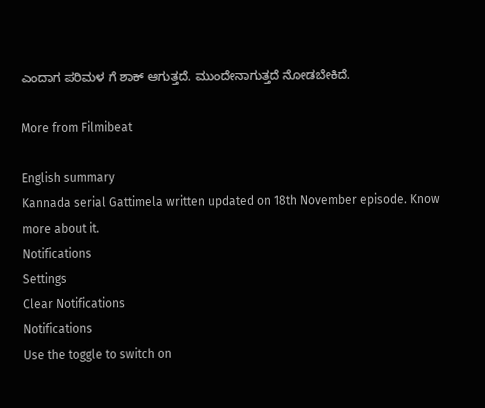ಎಂದಾಗ ಪರಿಮಳ ಗೆ ಶಾಕ್ ಆಗುತ್ತದೆ. ಮುಂದೇನಾಗುತ್ತದೆ ನೋಡಬೇಕಿದೆ.

More from Filmibeat

English summary
Kannada serial Gattimela written updated on 18th November episode. Know more about it.
Notifications
Settings
Clear Notifications
Notifications
Use the toggle to switch on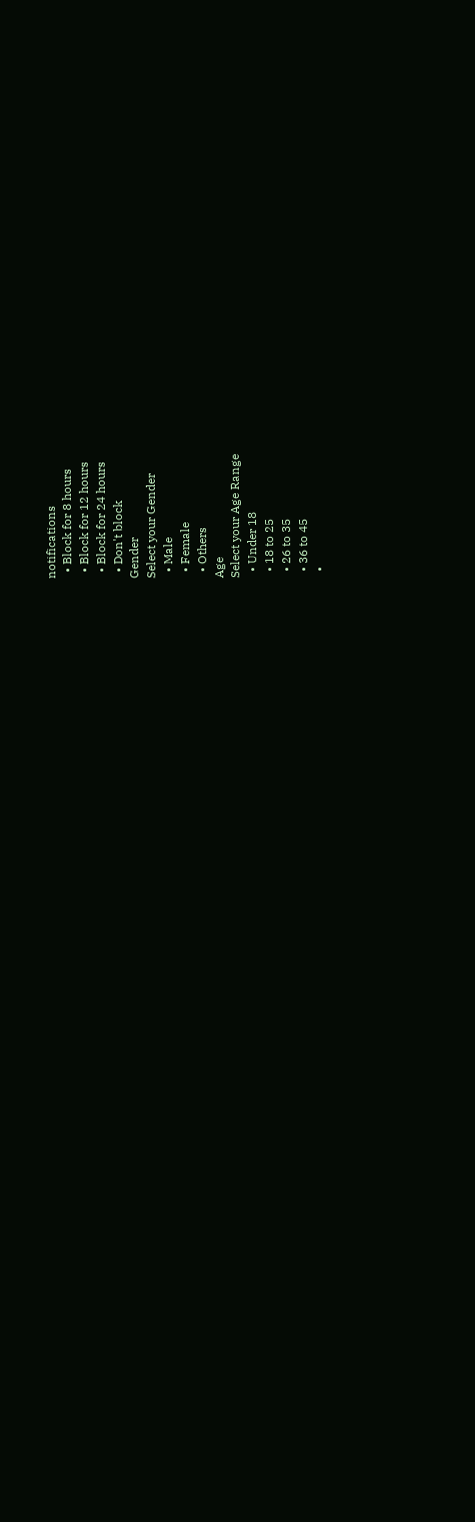notifications
  • Block for 8 hours
  • Block for 12 hours
  • Block for 24 hours
  • Don't block
Gender
Select your Gender
  • Male
  • Female
  • Others
Age
Select your Age Range
  • Under 18
  • 18 to 25
  • 26 to 35
  • 36 to 45
  •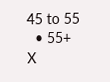45 to 55
  • 55+
X